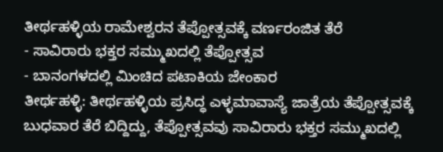ತೀರ್ಥಹಳ್ಳಿಯ ರಾಮೇಶ್ವರನ ತೆಪ್ಪೋತ್ಸವಕ್ಕೆ ವರ್ಣರಂಜಿತ ತೆರೆ
- ಸಾವಿರಾರು ಭಕ್ತರ ಸಮ್ಮುಖದಲ್ಲಿ ತೆಪ್ಪೋತ್ಸವ
- ಬಾನಂಗಳದಲ್ಲಿ ಮಿಂಚಿದ ಪಟಾಕಿಯ ಜೇಂಕಾರ
ತೀರ್ಥಹಳ್ಳಿ: ತೀರ್ಥಹಳ್ಳಿಯ ಪ್ರಸಿದ್ಧ ಎಳ್ಳಮಾವಾಸ್ಯೆ ಜಾತ್ರೆಯ ತೆಪ್ಪೋತ್ಸವಕ್ಕೆ ಬುಧವಾರ ತೆರೆ ಬಿದ್ದಿದ್ದು, ತೆಪ್ಪೋತ್ಸವವು ಸಾವಿರಾರು ಭಕ್ತರ ಸಮ್ಮುಖದಲ್ಲಿ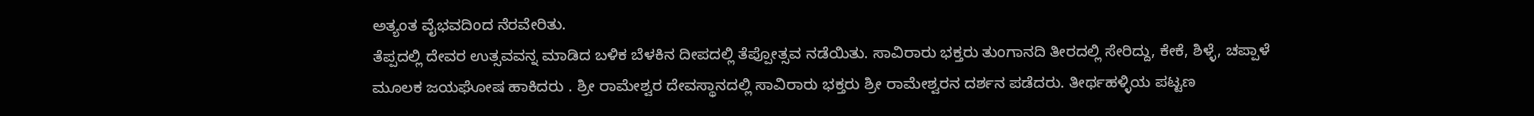ಅತ್ಯಂತ ವೈಭವದಿಂದ ನೆರವೇರಿತು.
ತೆಪ್ಪದಲ್ಲಿ ದೇವರ ಉತ್ಸವವನ್ನ ಮಾಡಿದ ಬಳಿಕ ಬೆಳಕಿನ ದೀಪದಲ್ಲಿ ತೆಪ್ಪೋತ್ಸವ ನಡೆಯಿತು. ಸಾವಿರಾರು ಭಕ್ತರು ತುಂಗಾನದಿ ತೀರದಲ್ಲಿ ಸೇರಿದ್ದು, ಕೇಕೆ, ಶಿಳ್ಳೆ, ಚಪ್ಪಾಳೆ ಮೂಲಕ ಜಯಘೋಷ ಹಾಕಿದರು . ಶ್ರೀ ರಾಮೇಶ್ವರ ದೇವಸ್ಥಾನದಲ್ಲಿ ಸಾವಿರಾರು ಭಕ್ತರು ಶ್ರೀ ರಾಮೇಶ್ವರನ ದರ್ಶನ ಪಡೆದರು. ತೀರ್ಥಹಳ್ಳಿಯ ಪಟ್ಟಣ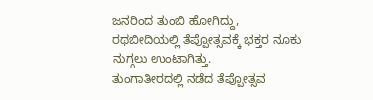ಜನರಿಂದ ತುಂಬಿ ಹೋಗಿದ್ದು, ರಥಬೀದಿಯಲ್ಲಿ ತೆಪ್ಪೋತ್ಸವಕ್ಕೆ ಭಕ್ತರ ನೂಕು ನುಗ್ಗಲು ಉಂಟಾಗಿತ್ತು.
ತುಂಗಾತೀರದಲ್ಲಿ ನಡೆದ ತೆಪ್ಪೋತ್ಸವ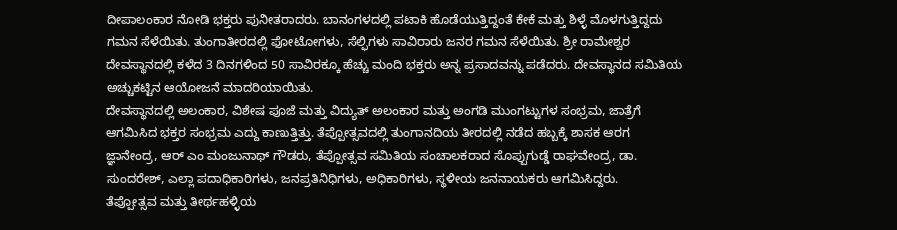ದೀಪಾಲಂಕಾರ ನೋಡಿ ಭಕ್ತರು ಪುನೀತರಾದರು. ಬಾನಂಗಳದಲ್ಲಿ ಪಟಾಕಿ ಹೊಡೆಯುತ್ತಿದ್ದಂತೆ ಕೇಕೆ ಮತ್ತು ಶಿಳ್ಳೆ ಮೊಳಗುತ್ತಿದ್ದದು ಗಮನ ಸೆಳೆಯಿತು. ತುಂಗಾತೀರದಲ್ಲಿ ಫೋಟೋಗಳು, ಸೆಲ್ಫಿಗಳು ಸಾವಿರಾರು ಜನರ ಗಮನ ಸೆಳೆಯಿತು. ಶ್ರೀ ರಾಮೇಶ್ವರ ದೇವಸ್ಥಾನದಲ್ಲಿ ಕಳೆದ 3 ದಿನಗಳಿಂದ 50 ಸಾವಿರಕ್ಕೂ ಹೆಚ್ಚು ಮಂದಿ ಭಕ್ತರು ಅನ್ನ ಪ್ರಸಾದವನ್ನು ಪಡೆದರು. ದೇವಸ್ಥಾನದ ಸಮಿತಿಯ ಅಚ್ಚುಕಟ್ಟಿನ ಆಯೋಜನೆ ಮಾದರಿಯಾಯಿತು.
ದೇವಸ್ಥಾನದಲ್ಲಿ ಅಲಂಕಾರ, ವಿಶೇಷ ಪೂಜೆ ಮತ್ತು ವಿದ್ಯುತ್ ಅಲಂಕಾರ ಮತ್ತು ಅಂಗಡಿ ಮುಂಗಟ್ಟುಗಳ ಸಂಭ್ರಮ, ಜಾತ್ರೆಗೆ ಆಗಮಿಸಿದ ಭಕ್ತರ ಸಂಭ್ರಮ ಎದ್ದು ಕಾಣುತ್ತಿತ್ತು. ತೆಪ್ಪೋತ್ಸವದಲ್ಲಿ ತುಂಗಾನದಿಯ ತೀರದಲ್ಲಿ ನಡೆದ ಹಬ್ಬಕ್ಕೆ ಶಾಸಕ ಆರಗ ಜ್ಞಾನೇಂದ್ರ, ಆರ್ ಎಂ ಮಂಜುನಾಥ್ ಗೌಡರು, ತೆಪ್ಪೋತ್ಸವ ಸಮಿತಿಯ ಸಂಚಾಲಕರಾದ ಸೊಪ್ಪುಗುಡ್ಡೆ ರಾಘವೇಂದ್ರ, ಡಾ. ಸುಂದರೇಶ್, ಎಲ್ಲಾ ಪದಾಧಿಕಾರಿಗಳು, ಜನಪ್ರತಿನಿಧಿಗಳು, ಅಧಿಕಾರಿಗಳು, ಸ್ಥಳೀಯ ಜನನಾಯಕರು ಆಗಮಿಸಿದ್ದರು.
ತೆಪ್ಪೋತ್ಸವ ಮತ್ತು ತೀರ್ಥಹಳ್ಳಿಯ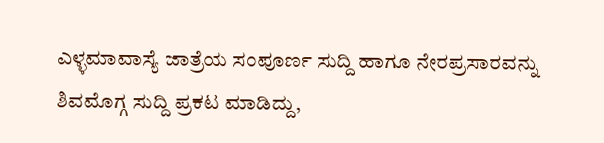ಎಳ್ಳಮಾವಾಸ್ಯೆ ಜಾತ್ರೆಯ ಸಂಪೂರ್ಣ ಸುದ್ದಿ ಹಾಗೂ ನೇರಪ್ರಸಾರವನ್ನು ಶಿವಮೊಗ್ಗ ಸುದ್ದಿ ಪ್ರಕಟ ಮಾಡಿದ್ದು,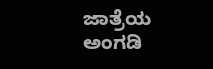ಜಾತ್ರೆಯ ಅಂಗಡಿ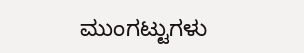ಮುಂಗಟ್ಟುಗಳು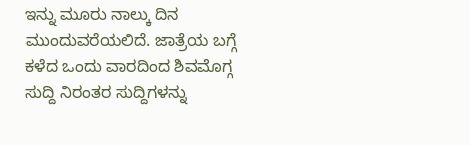ಇನ್ನು ಮೂರು ನಾಲ್ಕು ದಿನ ಮುಂದುವರೆಯಲಿದೆ. ಜಾತ್ರೆಯ ಬಗ್ಗೆ ಕಳೆದ ಒಂದು ವಾರದಿಂದ ಶಿವಮೊಗ್ಗ ಸುದ್ದಿ ನಿರಂತರ ಸುದ್ದಿಗಳನ್ನು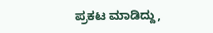ಪ್ರಕಟ ಮಾಡಿದ್ದು,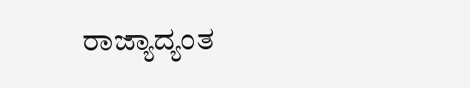ರಾಜ್ಯಾದ್ಯಂತ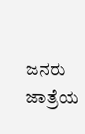ಜನರು ಜಾತ್ರೆಯ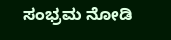ಸಂಭ್ರಮ ನೋಡಿ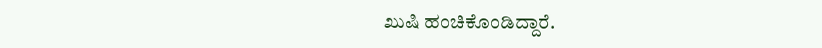ಖುಷಿ ಹಂಚಿಕೊಂಡಿದ್ದಾರೆ.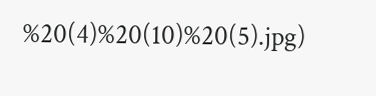%20(4)%20(10)%20(5).jpg)